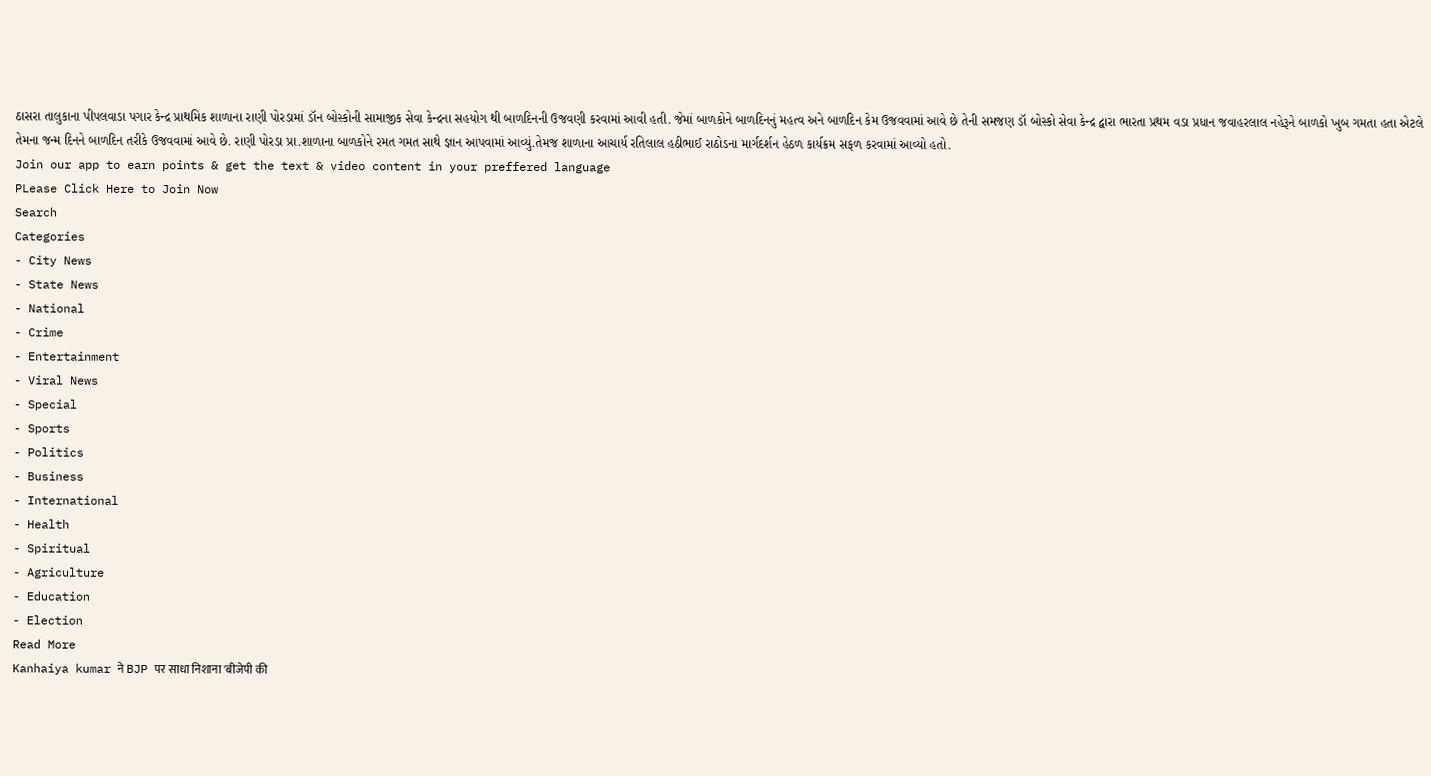ઠાસરા તાલુકાના પીપલવાડા પગાર કેન્દ્ર પ્રાથમિક શાળાના રાણી પોરડામાં ડૉન બોસ્કોની સામાજીક સેવા કેન્દ્રના સહયોગ થી બાળદિનની ઉજવણી કરવામાં આવી હતી. જેમાં બાળકોને બાળદિનનું મહત્વ અને બાળદિન કેમ ઉજવવામાં આવે છે તેની સમજણ ડૉ બોસ્કો સેવા કેન્દ્ર દ્વારા ભારતા પ્રથમ વડા પ્રધાન જવાહરલાલ નહેરૂને બાળકો ખુબ ગમતા હતા એટલે તેમના જન્મ દિનને બાળદિન તરીકે ઉજવવામાં આવે છે. રાણી પોરડા પ્રા.શાળાના બાળકોને રમત ગમત સાથે જ્ઞાન આપવામાં આવ્યું.તેમજ શાળાના આચાર્ય રતિલાલ હઠીભાઈ રાઠોડના માર્ગદર્શન હેઠળ કાર્યક્રમ સફળ કરવામાં આવ્યો હતો.
Join our app to earn points & get the text & video content in your preffered language
PLease Click Here to Join Now
Search
Categories
- City News
- State News
- National
- Crime
- Entertainment
- Viral News
- Special
- Sports
- Politics
- Business
- International
- Health
- Spiritual
- Agriculture
- Education
- Election
Read More
Kanhaiya kumar ने BJP पर साधा निशाना 'बीजेपी की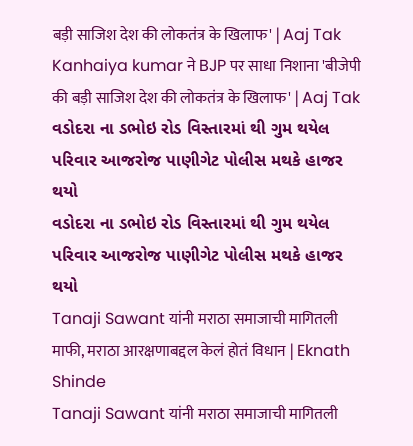बड़ी साजिश देश की लोकतंत्र के खिलाफ' | Aaj Tak
Kanhaiya kumar ने BJP पर साधा निशाना 'बीजेपी की बड़ी साजिश देश की लोकतंत्र के खिलाफ' | Aaj Tak
વડોદરા ના ડભોઇ રોડ વિસ્તારમાં થી ગુમ થયેલ પરિવાર આજરોજ પાણીગેટ પોલીસ મથકે હાજર થયો
વડોદરા ના ડભોઇ રોડ વિસ્તારમાં થી ગુમ થયેલ પરિવાર આજરોજ પાણીગેટ પોલીસ મથકે હાજર થયો
Tanaji Sawant यांनी मराठा समाजाची मागितली माफी, मराठा आरक्षणाबद्दल केलं होतं विधान | Eknath Shinde
Tanaji Sawant यांनी मराठा समाजाची मागितली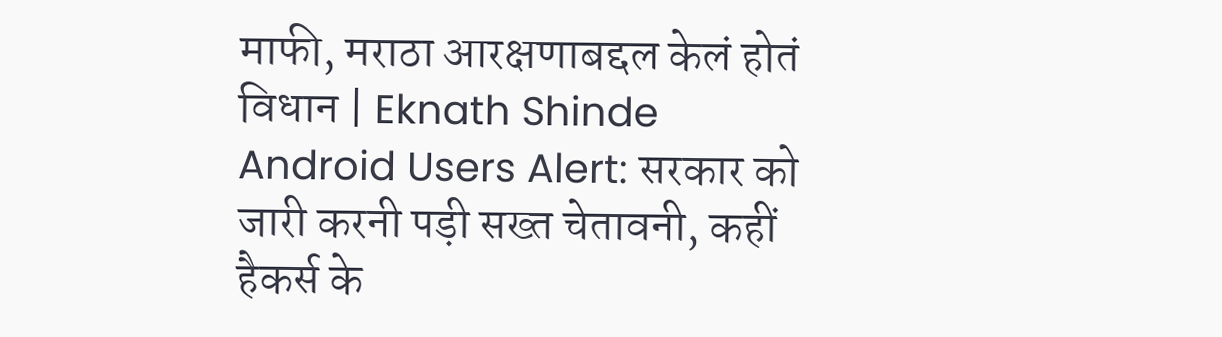माफी, मराठा आरक्षणाबद्दल केलं होतं विधान | Eknath Shinde
Android Users Alert: सरकार को जारी करनी पड़ी सख्त चेतावनी, कहीं हैकर्स के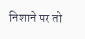निशाने पर तो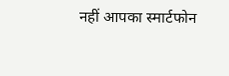नहीं आपका स्मार्टफोन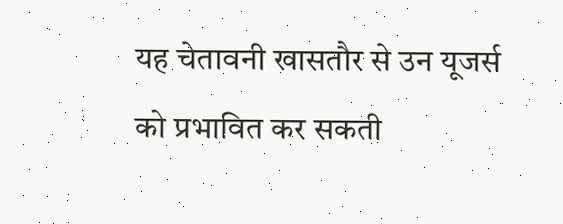यह चेतावनी खासतौर से उन यूजर्स को प्रभावित कर सकती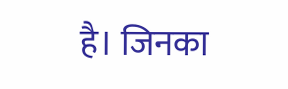है। जिनका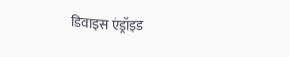डिवाइस एंड्रॉइड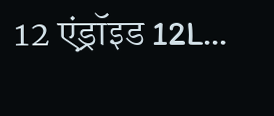12 एंड्रॉइड 12L...